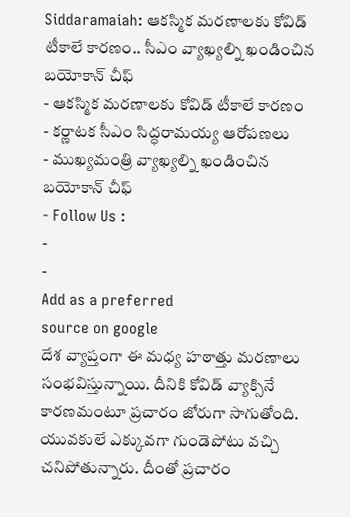Siddaramaiah: ఆకస్మిక మరణాలకు కోవిడ్ టీకాలే కారణం.. సీఎం వ్యాఖ్యల్ని ఖండించిన బయోకాన్ చీఫ్
- ఆకస్మిక మరణాలకు కోవిడ్ టీకాలే కారణం
- కర్ణాటక సీఎం సిద్ధరామయ్య ఆరోపణలు
- ముఖ్యమంత్రి వ్యాఖ్యల్ని ఖండించిన బయోకాన్ చీఫ్
- Follow Us :
-
-
Add as a preferred
source on google
దేశ వ్యాప్తంగా ఈ మధ్య హఠాత్తు మరణాలు సంభవిస్తున్నాయి. దీనికి కోవిడ్ వ్యాక్సినే కారణమంటూ ప్రచారం జోరుగా సాగుతోంది. యువకులే ఎక్కువగా గుండెపోటు వచ్చి చనిపోతున్నారు. దీంతో ప్రచారం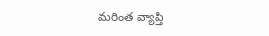మరింత వ్యాప్తి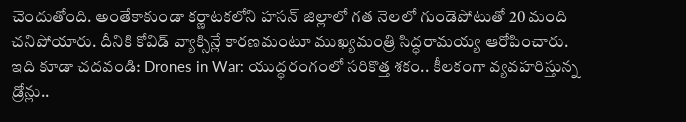చెందుతోంది. అంతేకాకుండా కర్ణాటకలోని హసన్ జిల్లాలో గత నెలలో గుండెపోటుతో 20 మంది చనిపోయారు. దీనికి కోవిడ్ వ్యాక్సిన్లే కారణమంటూ ముఖ్యమంత్రి సిద్ధరామయ్య ఆరోపించారు.
ఇది కూడా చదవండి: Drones in War: యుద్ధరంగంలో సరికొత్త శకం.. కీలకంగా వ్యవహరిస్తున్న డ్రోన్లు..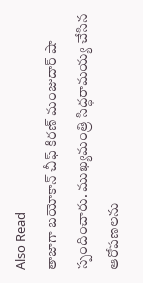Also Read
తాజాగా బయోకాన్ చీఫ్ కిరణ్ మంజుదార్ షా స్పందించారు. ముఖ్యమంత్రి సిద్ధరామయ్య చేసిన ఆరోపణలను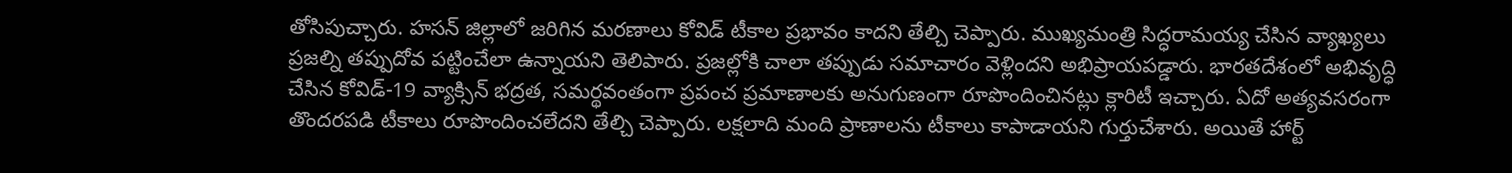తోసిపుచ్చారు. హసన్ జిల్లాలో జరిగిన మరణాలు కోవిడ్ టీకాల ప్రభావం కాదని తేల్చి చెప్పారు. ముఖ్యమంత్రి సిద్ధరామయ్య చేసిన వ్యాఖ్యలు ప్రజల్ని తప్పుదోవ పట్టించేలా ఉన్నాయని తెలిపారు. ప్రజల్లోకి చాలా తప్పుడు సమాచారం వెళ్లిందని అభిప్రాయపడ్డారు. భారతదేశంలో అభివృద్ధి చేసిన కోవిడ్-19 వ్యాక్సిన్ భద్రత, సమర్థవంతంగా ప్రపంచ ప్రమాణాలకు అనుగుణంగా రూపొందించినట్లు క్లారిటీ ఇచ్చారు. ఏదో అత్యవసరంగా తొందరపడి టీకాలు రూపొందించలేదని తేల్చి చెప్పారు. లక్షలాది మంది ప్రాణాలను టీకాలు కాపాడాయని గుర్తుచేశారు. అయితే హార్ట్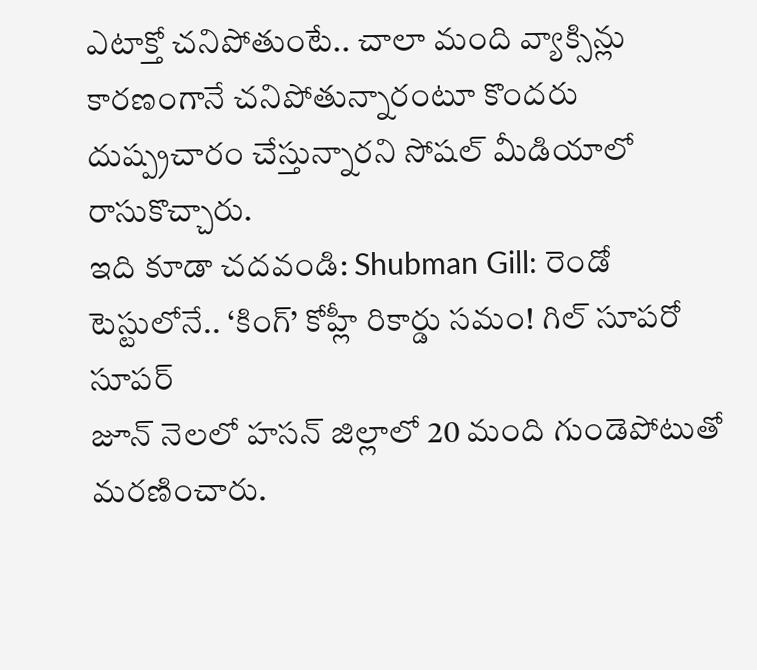ఎటాక్తో చనిపోతుంటే.. చాలా మంది వ్యాక్సిన్లు కారణంగానే చనిపోతున్నారంటూ కొందరు దుష్ప్రచారం చేస్తున్నారని సోషల్ మీడియాలో రాసుకొచ్చారు.
ఇది కూడా చదవండి: Shubman Gill: రెండో టెస్టులోనే.. ‘కింగ్’ కోహ్లీ రికార్డు సమం! గిల్ సూపరో సూపర్
జూన్ నెలలో హసన్ జిల్లాలో 20 మంది గుండెపోటుతో మరణించారు.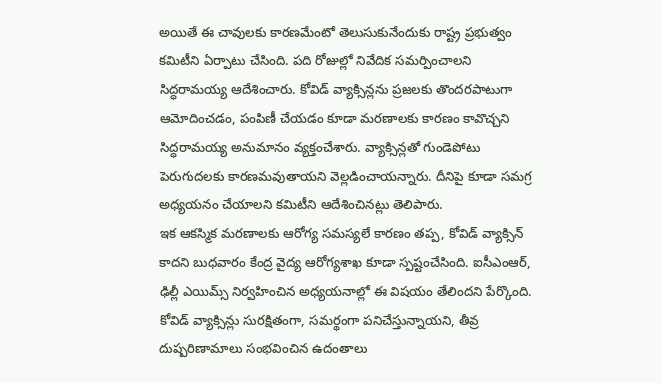అయితే ఈ చావులకు కారణమేంటో తెలుసుకునేందుకు రాష్ట్ర ప్రభుత్వం కమిటీని ఏర్పాటు చేసింది. పది రోజుల్లో నివేదిక సమర్పించాలని సిద్ధరామయ్య ఆదేశించారు. కోవిడ్ వ్యాక్సిన్లను ప్రజలకు తొందరపాటుగా ఆమోదించడం, పంపిణీ చేయడం కూడా మరణాలకు కారణం కావొచ్చని సిద్ధరామయ్య అనుమానం వ్యక్తంచేశారు. వ్యాక్సిన్లతో గుండెపోటు పెరుగుదలకు కారణమవుతాయని వెల్లడించాయన్నారు. దీనిపై కూడా సమగ్ర అధ్యయనం చేయాలని కమిటీని ఆదేశించినట్లు తెలిపారు.
ఇక ఆకస్మిక మరణాలకు ఆరోగ్య సమస్యలే కారణం తప్ప, కోవిడ్ వ్యాక్సిన్ కాదని బుధవారం కేంద్ర వైద్య ఆరోగ్యశాఖ కూడా స్పష్టంచేసింది. ఐసీఎంఆర్, ఢిల్లీ ఎయిమ్స్ నిర్వహించిన అధ్యయనాల్లో ఈ విషయం తేలిందని పేర్కొంది. కోవిడ్ వ్యాక్సిన్లు సురక్షితంగా, సమర్థంగా పనిచేస్తున్నాయని, తీవ్ర దుష్పరిణామాలు సంభవించిన ఉదంతాలు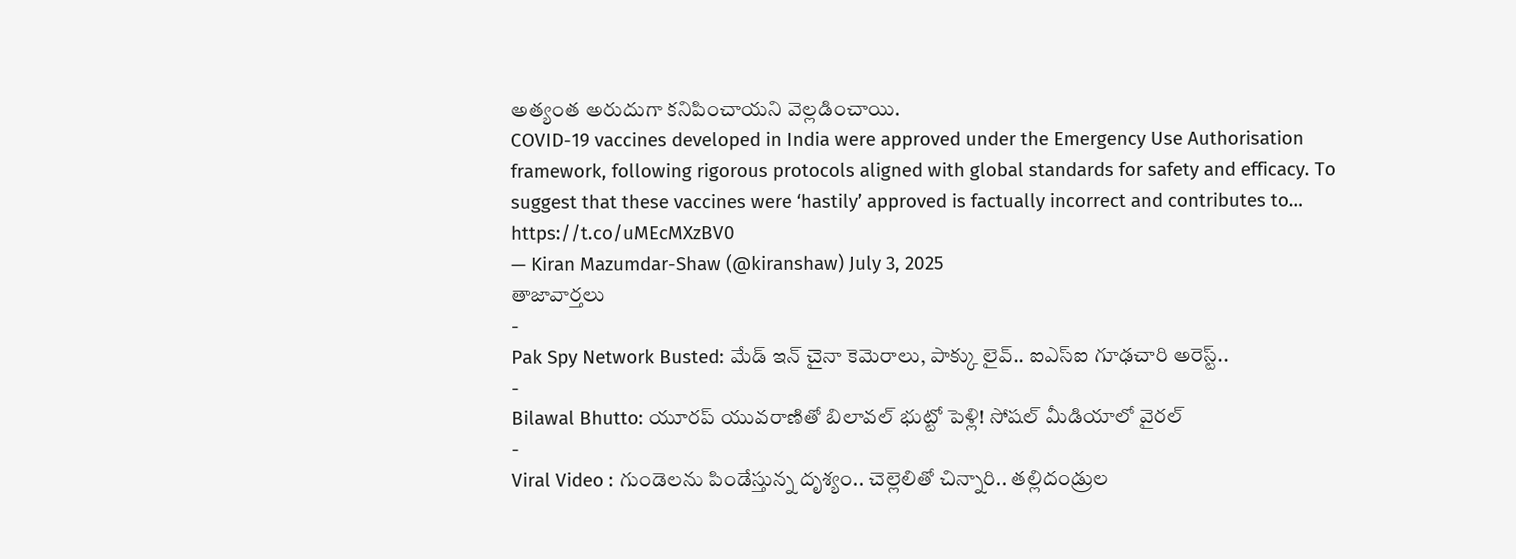అత్యంత అరుదుగా కనిపించాయని వెల్లడించాయి.
COVID-19 vaccines developed in India were approved under the Emergency Use Authorisation framework, following rigorous protocols aligned with global standards for safety and efficacy. To suggest that these vaccines were ‘hastily’ approved is factually incorrect and contributes to… https://t.co/uMEcMXzBV0
— Kiran Mazumdar-Shaw (@kiranshaw) July 3, 2025
తాజావార్తలు
-
Pak Spy Network Busted: మేడ్ ఇన్ చైనా కెమెరాలు, పాక్కు లైవ్.. ఐఎస్ఐ గూఢచారి అరెస్ట్..
-
Bilawal Bhutto: యూరప్ యువరాణితో బిలావల్ భుట్టో పెళ్లి! సోషల్ మీడియాలో వైరల్
-
Viral Video : గుండెలను పిండేస్తున్న దృశ్యం.. చెల్లెలితో చిన్నారి.. తల్లిదండ్రుల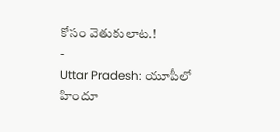కోసం వెతుకులాట.!
-
Uttar Pradesh: యూపీలో హిందూ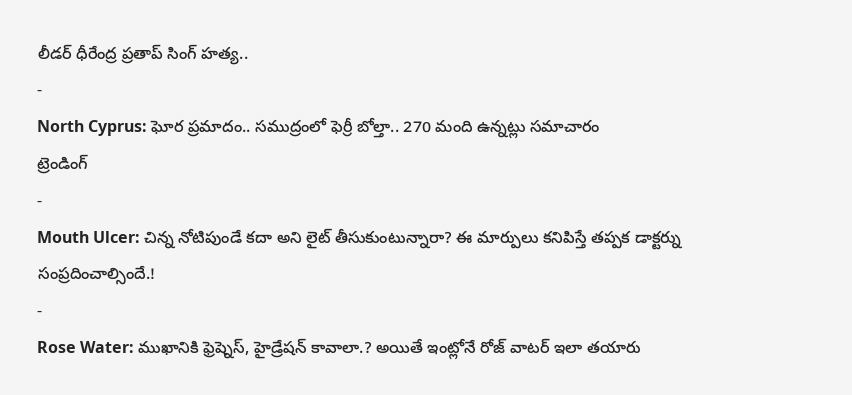లీడర్ ధీరేంద్ర ప్రతాప్ సింగ్ హత్య..
-
North Cyprus: ఘోర ప్రమాదం.. సముద్రంలో ఫెర్రీ బోల్తా.. 270 మంది ఉన్నట్లు సమాచారం
ట్రెండింగ్
-
Mouth Ulcer: చిన్న నోటిపుండే కదా అని లైట్ తీసుకుంటున్నారా? ఈ మార్పులు కనిపిస్తే తప్పక డాక్టర్ను సంప్రదించాల్సిందే.!
-
Rose Water: ముఖానికి ఫ్రెష్నెస్, హైడ్రేషన్ కావాలా.? అయితే ఇంట్లోనే రోజ్ వాటర్ ఇలా తయారు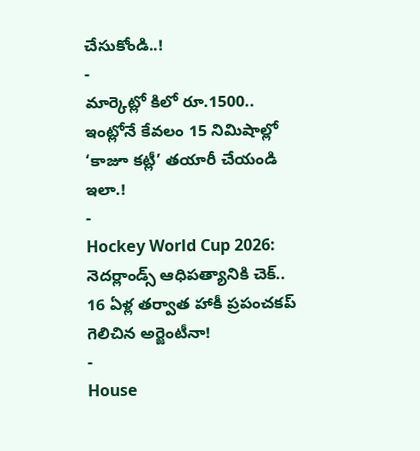చేసుకోండి..!
-
మార్కెట్లో కిలో రూ.1500.. ఇంట్లోనే కేవలం 15 నిమిషాల్లో ‘కాజూ కట్లీ’ తయారీ చేయండి ఇలా.!
-
Hockey World Cup 2026: నెదర్లాండ్స్ ఆధిపత్యానికి చెక్.. 16 ఏళ్ల తర్వాత హాకీ ప్రపంచకప్ గెలిచిన అర్జెంటీనా!
-
House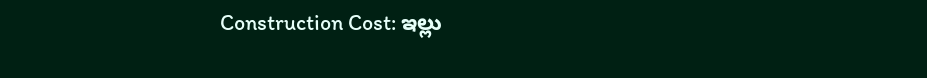Construction Cost: ఇల్లు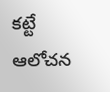కట్టే ఆలోచన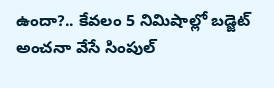ఉందా?.. కేవలం 5 నిమిషాల్లో బడ్జెట్ అంచనా వేసే సింపుల్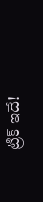ట్రిక్ ఇదే!